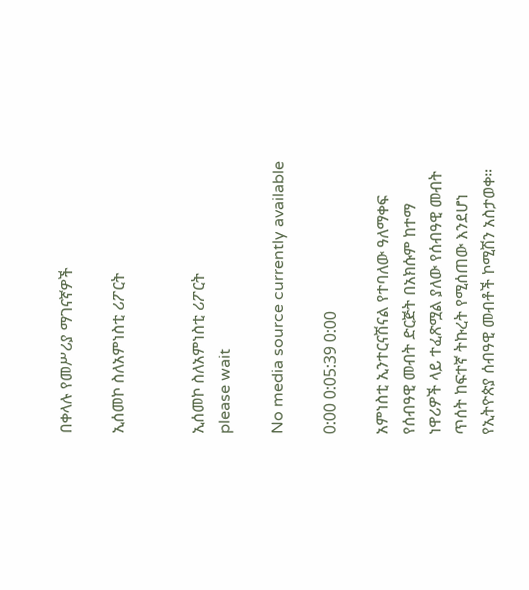በቀላሉ የመሥሪያ ማገናኛዎች

ኢሰመኮ ስለአምነስቲ ሪፖርት


ኢሰመኮ ስለአምነስቲ ሪፖርት
please wait

No media source currently available

0:00 0:05:39 0:00

አምነስቲ ኢንተርናሽናል የተባለው ዓለማቀፍ የሰብዓዊ መብት ድርጅት በአክሱም ከተማ ነዋሪዎች ላይ ተፈጽሟል ያለው የሰብዓዊ መብት ጥሰት ከፍተኛ ትኩረት የሚሰጠው እንደሆነ የኢትዮጵያ ሰብዓዊ መብቶች ኮሚሽን አስታወቀ።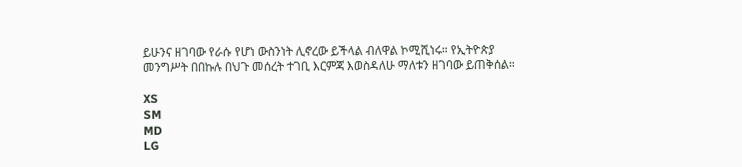ይሁንና ዘገባው የራሱ የሆነ ውስንነት ሊኖረው ይችላል ብለዋል ኮሚሺነሩ። የኢትዮጵያ መንግሥት በበኩሉ በህጉ መሰረት ተገቢ እርምጃ እወስዳለሁ ማለቱን ዘገባው ይጠቅሰል።

XS
SM
MD
LG